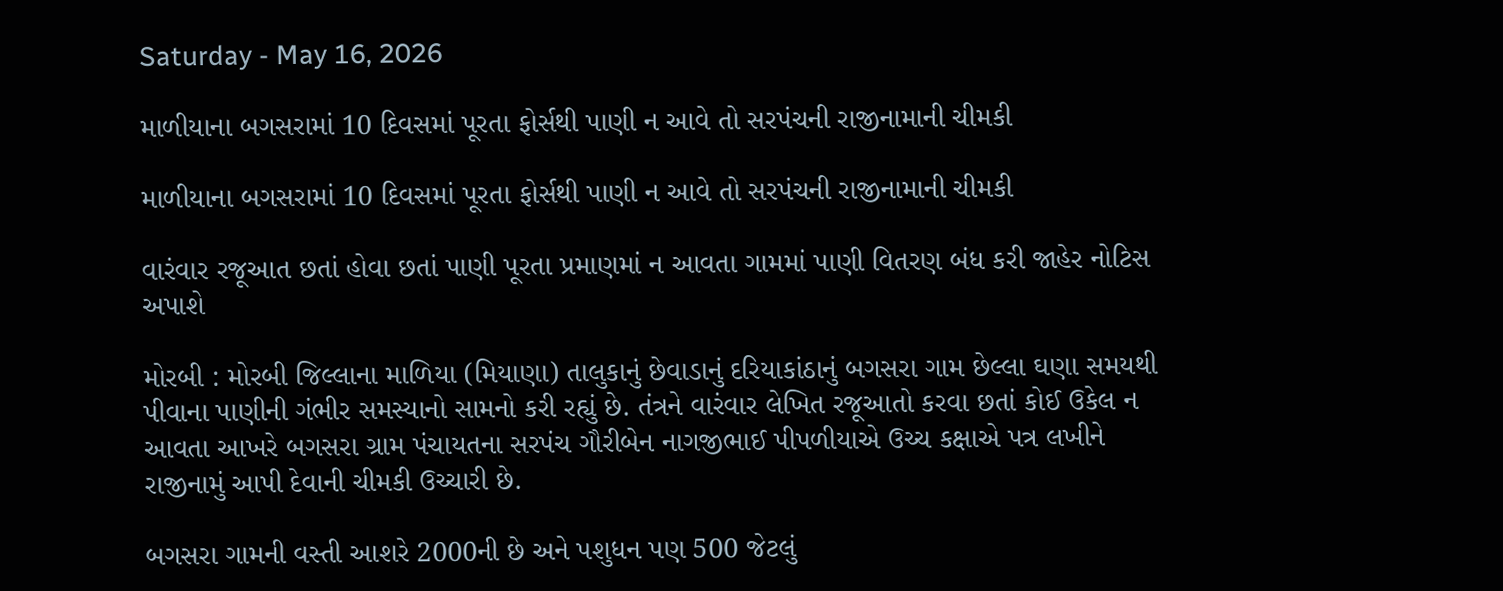Saturday - May 16, 2026

માળીયાના બગસરામાં 10 દિવસમાં પૂરતા ફોર્સથી પાણી ન આવે તો સરપંચની રાજીનામાની ચીમકી

માળીયાના બગસરામાં 10 દિવસમાં પૂરતા ફોર્સથી પાણી ન આવે તો સરપંચની રાજીનામાની ચીમકી

વારંવાર રજૂઆત છતાં હોવા છતાં પાણી પૂરતા પ્રમાણમાં ન આવતા ગામમાં પાણી વિતરણ બંધ કરી જાહેર નોટિસ અપાશે

મોરબી : મોરબી જિલ્લાના માળિયા (મિયાણા) તાલુકાનું છેવાડાનું દરિયાકાંઠાનું બગસરા ગામ છેલ્લા ઘણા સમયથી પીવાના પાણીની ગંભીર સમસ્યાનો સામનો કરી રહ્યું છે. તંત્રને વારંવાર લેખિત રજૂઆતો કરવા છતાં કોઈ ઉકેલ ન આવતા આખરે બગસરા ગ્રામ પંચાયતના સરપંચ ગૌરીબેન નાગજીભાઈ પીપળીયાએ ઉચ્ચ કક્ષાએ પત્ર લખીને રાજીનામું આપી દેવાની ચીમકી ઉચ્ચારી છે.

બગસરા ગામની વસ્તી આશરે 2000ની છે અને પશુધન પણ 500 જેટલું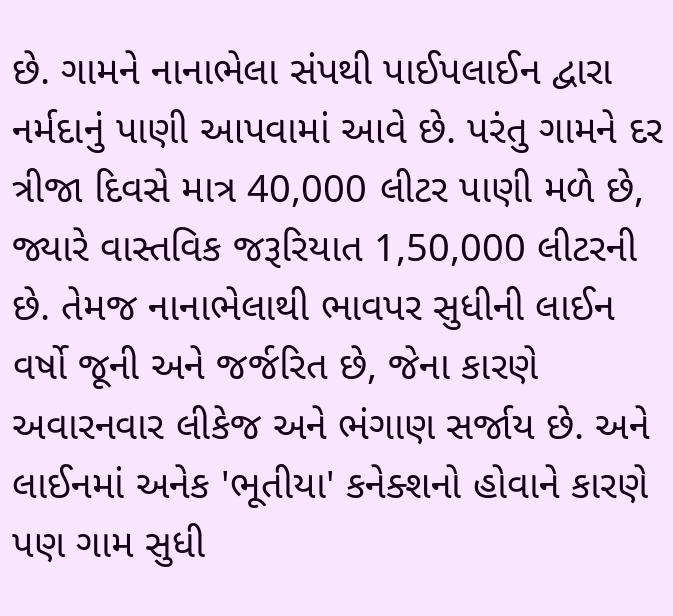છે. ગામને નાનાભેલા સંપથી પાઈપલાઈન દ્વારા નર્મદાનું પાણી આપવામાં આવે છે. પરંતુ ગામને દર ત્રીજા દિવસે માત્ર 40,000 લીટર પાણી મળે છે, જ્યારે વાસ્તવિક જરૂરિયાત 1,50,000 લીટરની છે. તેમજ નાનાભેલાથી ભાવપર સુધીની લાઈન વર્ષો જૂની અને જર્જરિત છે, જેના કારણે અવારનવાર લીકેજ અને ભંગાણ સર્જાય છે. અને લાઈનમાં અનેક 'ભૂતીયા' કનેક્શનો હોવાને કારણે પણ ગામ સુધી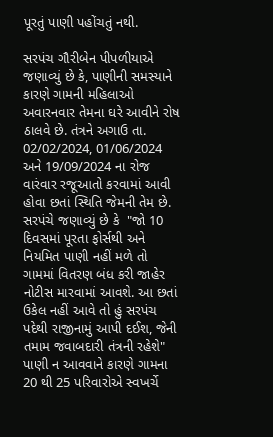પૂરતું પાણી પહોંચતું નથી.

સરપંચ ગૌરીબેન પીપળીયાએ જણાવ્યું છે કે, પાણીની સમસ્યાને કારણે ગામની મહિલાઓ અવારનવાર તેમના ઘરે આવીને રોષ ઠાલવે છે. તંત્રને અગાઉ તા. 02/02/2024, 01/06/2024 અને 19/09/2024 ના રોજ વારંવાર રજૂઆતો કરવામાં આવી હોવા છતાં સ્થિતિ જેમની તેમ છે. સરપંચે જણાવ્યું છે કે  "જો 10 દિવસમાં પૂરતા ફોર્સથી અને નિયમિત પાણી નહીં મળે તો ગામમાં વિતરણ બંધ કરી જાહેર નોટીસ મારવામાં આવશે. આ છતાં ઉકેલ નહીં આવે તો હું સરપંચ પદેથી રાજીનામું આપી દઈશ, જેની તમામ જવાબદારી તંત્રની રહેશે" પાણી ન આવવાને કારણે ગામના 20 થી 25 પરિવારોએ સ્વખર્ચે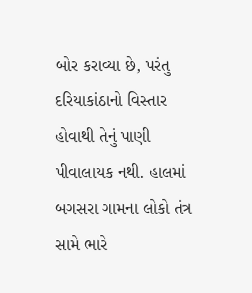બોર કરાવ્યા છે, પરંતુ દરિયાકાંઠાનો વિસ્તાર હોવાથી તેનું પાણી પીવાલાયક નથી. હાલમાં બગસરા ગામના લોકો તંત્ર સામે ભારે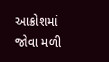આક્રોશમાં જોવા મળી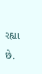રહ્યા છે.